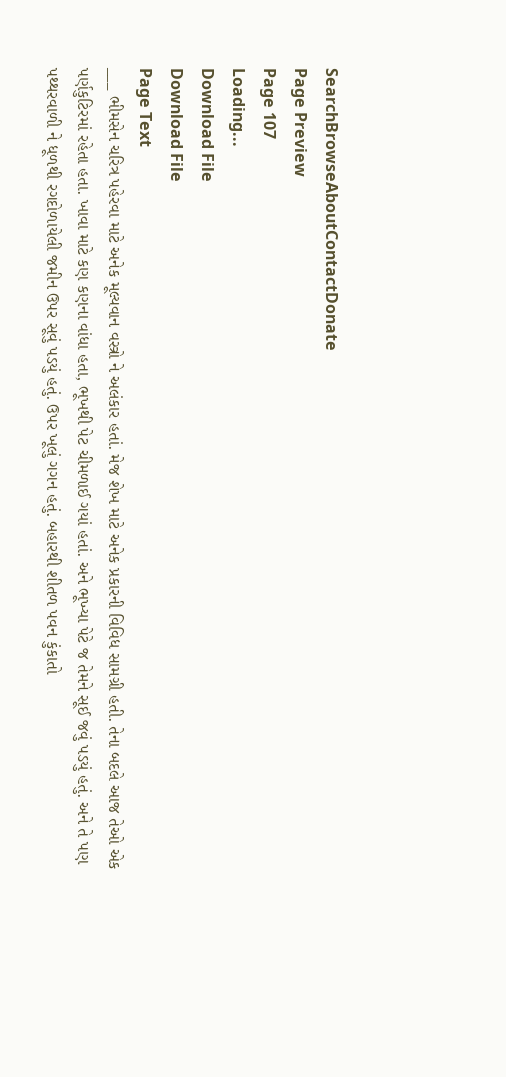SearchBrowseAboutContactDonate
Page Preview
Page 107
Loading...
Download File
Download File
Page Text
___ ભીમસેન ચરિત્ર પહેરવા માટે અનેક મૂલ્યવાન વસ્ત્રો ને અલંકાર હતાં. મેજ શેખ માટે અનેક પ્રકારની વિવિધ સામગ્રી હતી. તેના બદલે આજ તેઓ એક પર્ણકુટિરમાં રહેતા હતા. ખાવા માટે કણ કણના વાંધા હતા, ભૂખથી પેટ ચીમળાઈ ગયાં હતાં. અને ભૂખ્યા પેટે જ તેમને સૂઈ જવું પડયું હતું. અને તે પણ પથ્થરવાળી ને ધૂળથી રગદોળાયેલી જમીન ઉપર સૂવું પડયું હતું. ઉપર ખૂલું ગગન હતું. બહારથી શીતળ પવન કુંકાતો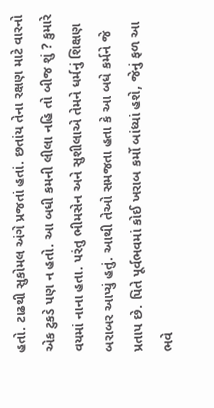હતો. ટાઢથી સુકોમલ અંગે પ્રજતાં હતાં. છતાંય તેના રક્ષણ માટે વારનો એક ટુકડે પણ ન હતો. આ બધી કમની લીલા નહિ તો બીજ શું ? કુમારે વયમાં નાના હતા. પરંતુ ભીમસેન અને સુશીલાએ તેમને ધર્મનું શિક્ષણ બરાબર આપ્યું હતું. આથી તેઓ સમજતા હતા કે આ બધે કર્મને જે પ્રતાપ છે. પિતે પૂર્વભવમાં કોઈ ખરાબ કર્મો બાંધ્યાં હશે, જેનું ફળ આ ભવે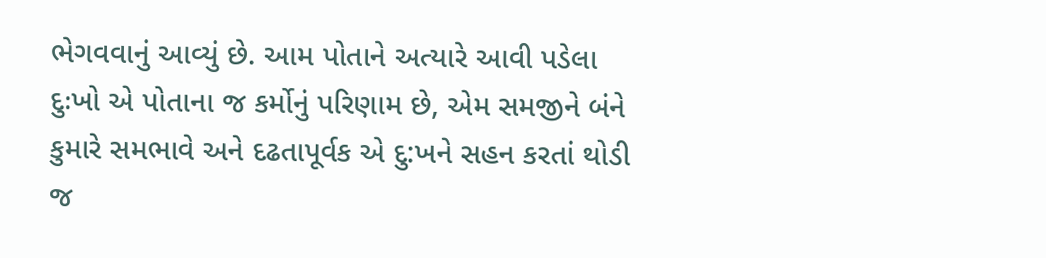ભેગવવાનું આવ્યું છે. આમ પોતાને અત્યારે આવી પડેલા દુઃખો એ પોતાના જ કર્મોનું પરિણામ છે, એમ સમજીને બંને કુમારે સમભાવે અને દઢતાપૂર્વક એ દુ:ખને સહન કરતાં થોડી જ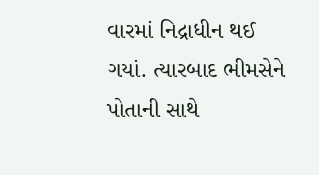વારમાં નિદ્રાધીન થઈ ગયાં. ત્યારબાદ ભીમસેને પોતાની સાથે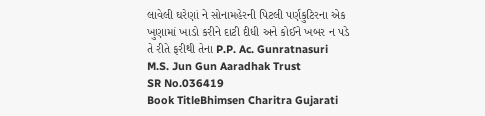લાવેલી ઘરેણાં ને સોનામહેરની પિટલી પર્ણકુટિરના એક ખુણામાં ખાડો કરીને દાટી દીધી અને કોઈને ખબર ન પડે તે રીતે ફરીથી તેના P.P. Ac. Gunratnasuri M.S. Jun Gun Aaradhak Trust
SR No.036419
Book TitleBhimsen Charitra Gujarati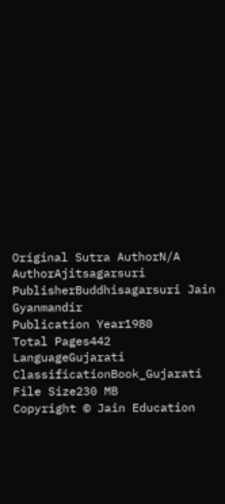Original Sutra AuthorN/A
AuthorAjitsagarsuri
PublisherBuddhisagarsuri Jain Gyanmandir
Publication Year1980
Total Pages442
LanguageGujarati
ClassificationBook_Gujarati
File Size230 MB
Copyright © Jain Education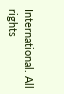International. All rights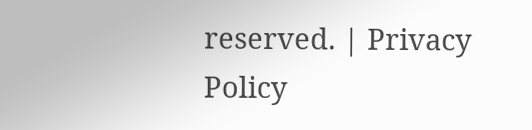reserved. | Privacy Policy